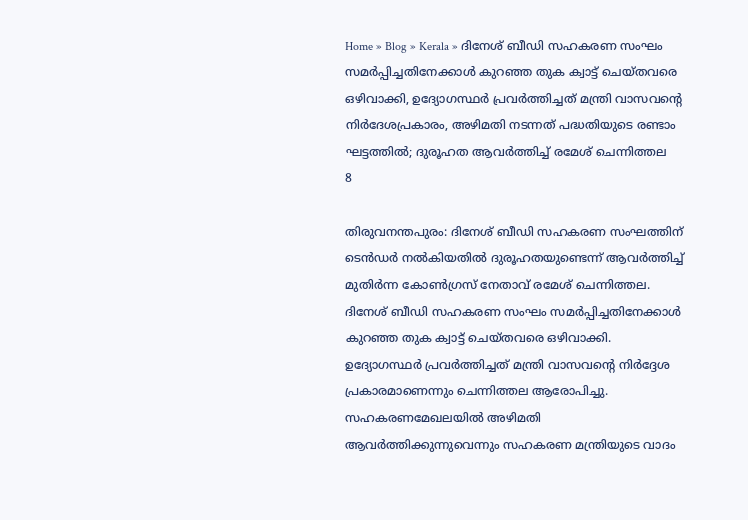Home » Blog » Kerala » ദിനേശ് ബീഡി സഹകരണ സംഘം സമർപ്പിച്ചതിനേക്കാൾ കുറഞ്ഞ തുക ക്വാട്ട് ചെയ്തവരെ ഒഴിവാക്കി, ഉദ്യോഗസ്ഥർ പ്രവർത്തിച്ചത് മന്ത്രി വാസവന്റെ നിർദേശപ്രകാരം, അഴിമതി നടന്നത് പദ്ധതിയുടെ രണ്ടാം ഘട്ടത്തിൽ; ദുരൂഹത ആവർത്തിച്ച് രമേശ് ചെന്നിത്തല
8

തിരുവനന്തപുരം: ദിനേശ് ബീഡി സഹകരണ സംഘത്തിന് ടെൻഡർ നൽകിയതിൽ ദുരൂഹതയുണ്ടെന്ന് ആവർത്തിച്ച് മുതിർന്ന കോൺഗ്രസ് നേതാവ് രമേശ് ചെന്നിത്തല. ദിനേശ് ബീഡി സഹകരണ സംഘം സമർപ്പിച്ചതിനേക്കാൾ കുറഞ്ഞ തുക ക്വാട്ട് ചെയ്തവരെ ഒഴിവാക്കി. ഉദ്യോഗസ്ഥർ പ്രവർത്തിച്ചത് മന്ത്രി വാസവന്റെ നിർദ്ദേശ പ്രകാരമാണെന്നും ചെന്നിത്തല ആരോപിച്ചു. സഹകരണമേഖലയിൽ അഴിമതി ആവർത്തിക്കുന്നുവെന്നും സഹകരണ മന്ത്രിയുടെ വാദം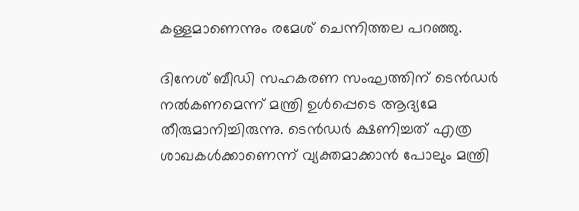കള്ളമാണെന്നും രമേശ് ചെന്നിത്തല പറഞ്ഞു.

ദിനേശ് ബീഡി സഹകരണ സംഘത്തിന് ടെൻഡർ നൽകണമെന്ന് മന്ത്രി ഉൾപ്പെടെ ആദ്യമേ തീരുമാനിച്ചിരുന്നു. ടെൻഡർ ക്ഷണിച്ചത് എത്ര ശാഖകൾക്കാണെന്ന് വ്യക്തമാക്കാൻ പോലും മന്ത്രി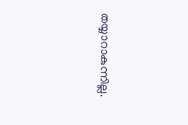തയ്യാറാകുന്നില്ല.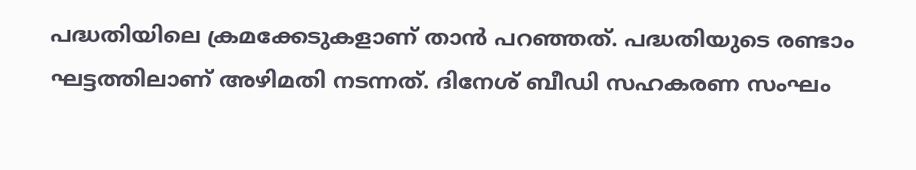പദ്ധതിയിലെ ക്രമക്കേടുകളാണ് താൻ പറഞ്ഞത്. പദ്ധതിയുടെ രണ്ടാം ഘട്ടത്തിലാണ് അഴിമതി നടന്നത്. ദിനേശ് ബീഡി സഹകരണ സംഘം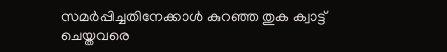സമർപ്പിച്ചതിനേക്കാൾ കുറഞ്ഞ തുക ക്വാട്ട് ചെയ്തവരെ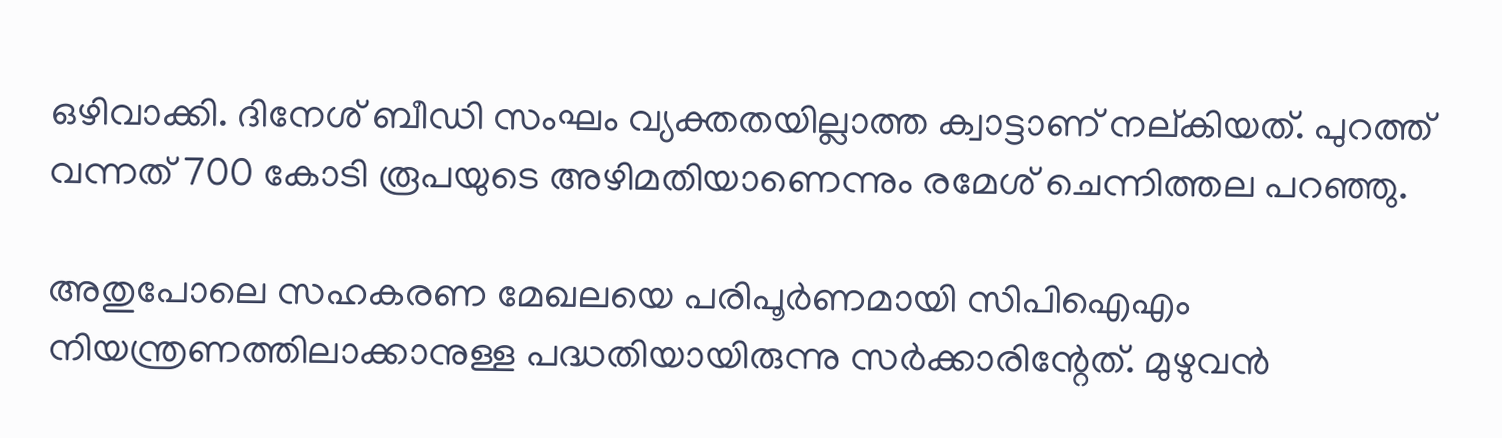ഒഴിവാക്കി. ദിനേശ് ബീഡി സംഘം വ്യക്തതയില്ലാത്ത ക്വാട്ടാണ് നല്കിയത്. പുറത്ത് വന്നത് 700 കോടി രൂപയുടെ അഴിമതിയാണെന്നും രമേശ് ചെന്നിത്തല പറഞ്ഞു.

അതുപോലെ സഹകരണ മേഖലയെ പരിപൂർണമായി സിപിഐഎം നിയന്ത്രണത്തിലാക്കാനുള്ള പദ്ധതിയായിരുന്നു സർക്കാരിന്റേത്. മുഴുവൻ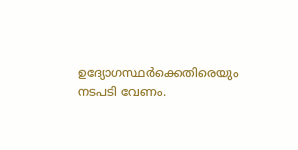ഉദ്യോഗസ്ഥർക്കെതിരെയും നടപടി വേണം.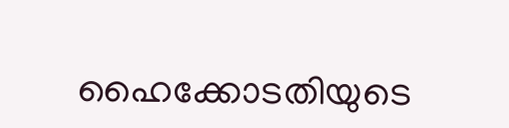ഹൈക്കോടതിയുടെ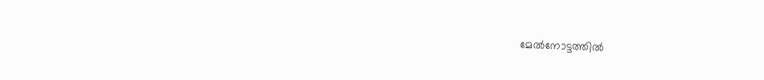മേൽനോട്ടത്തിൽ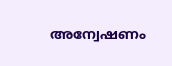അന്വേഷണം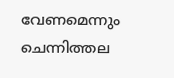വേണമെന്നും ചെന്നിത്തല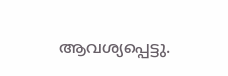ആവശ്യപ്പെട്ടു.